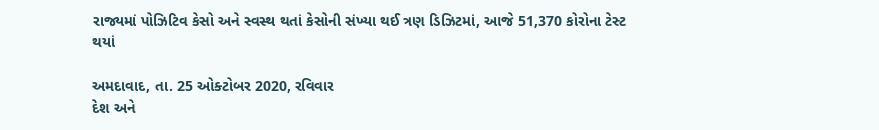રાજ્યમાં પોઝિટિવ કેસો અને સ્વસ્થ થતાં કેસોની સંખ્યા થઈ ત્રણ ડિઝિટમાં, આજે 51,370 કોરોના ટેસ્ટ થયાં

અમદાવાદ, તા. 25 ઓક્ટોબર 2020, રવિવાર
દેશ અને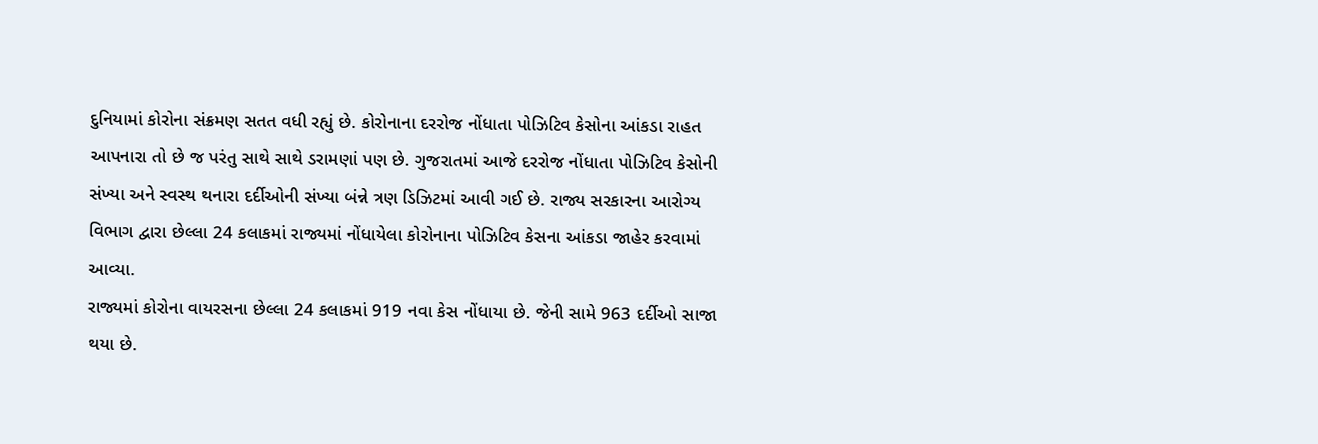દુનિયામાં કોરોના સંક્રમણ સતત વધી રહ્યું છે. કોરોનાના દરરોજ નોંધાતા પોઝિટિવ કેસોના આંકડા રાહત આપનારા તો છે જ પરંતુ સાથે સાથે ડરામણાં પણ છે. ગુજરાતમાં આજે દરરોજ નોંધાતા પોઝિટિવ કેસોની સંખ્યા અને સ્વસ્થ થનારા દર્દીઓની સંખ્યા બંન્ને ત્રણ ડિઝિટમાં આવી ગઈ છે. રાજ્ય સરકારના આરોગ્ય વિભાગ દ્વારા છેલ્લા 24 કલાકમાં રાજ્યમાં નોંધાયેલા કોરોનાના પોઝિટિવ કેસના આંકડા જાહેર કરવામાં આવ્યા.
રાજ્યમાં કોરોના વાયરસના છેલ્લા 24 કલાકમાં 919 નવા કેસ નોંધાયા છે. જેની સામે 963 દર્દીઓ સાજા થયા છે.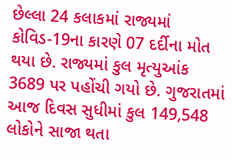છેલ્લા 24 કલાકમાં રાજ્યમાં કોવિડ-19ના કારણે 07 દર્દીના મોત થયા છે. રાજ્યમાં કુલ મૃત્યુઆંક 3689 પર પહોંચી ગયો છે. ગુજરાતમાં આજ દિવસ સુધીમાં કુલ 149,548 લોકોને સાજા થતા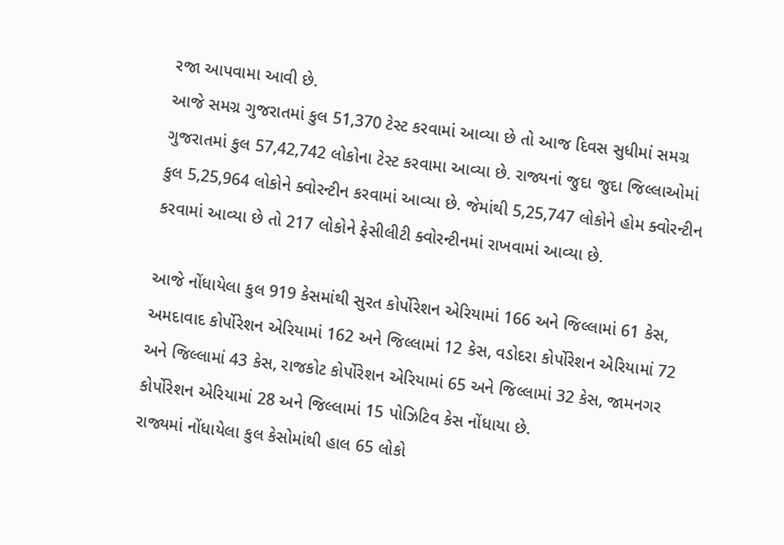રજા આપવામા આવી છે.
આજે સમગ્ર ગુજરાતમાં કુલ 51,370 ટેસ્ટ કરવામાં આવ્યા છે તો આજ દિવસ સુધીમાં સમગ્ર ગુજરાતમાં કુલ 57,42,742 લોકોના ટેસ્ટ કરવામા આવ્યા છે. રાજ્યનાં જુદા જુદા જિલ્લાઓમાં કુલ 5,25,964 લોકોને ક્વોરન્ટીન કરવામાં આવ્યા છે. જેમાંથી 5,25,747 લોકોને હોમ ક્વોરન્ટીન કરવામાં આવ્યા છે તો 217 લોકોને ફેસીલીટી ક્વોરન્ટીનમાં રાખવામાં આવ્યા છે.

આજે નોંધાયેલા કુલ 919 કેસમાંથી સુરત કોર્પોરેશન એરિયામાં 166 અને જિલ્લામાં 61 કેસ, અમદાવાદ કોર્પોરેશન એરિયામાં 162 અને જિલ્લામાં 12 કેસ, વડોદરા કોર્પોરેશન એરિયામાં 72 અને જિલ્લામાં 43 કેસ, રાજકોટ કોર્પોરેશન એરિયામાં 65 અને જિલ્લામાં 32 કેસ, જામનગર કોર્પોરેશન એરિયામાં 28 અને જિલ્લામાં 15 પોઝિટિવ કેસ નોંધાયા છે.
રાજ્યમાં નોંધાયેલા કુલ કેસોમાંથી હાલ 65 લોકો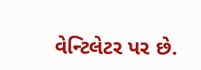વેન્ટિલેટર પર છે.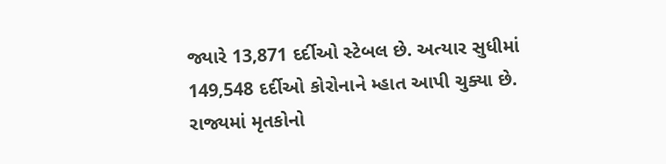જ્યારે 13,871 દર્દીઓ સ્ટેબલ છે. અત્યાર સુધીમાં 149,548 દર્દીઓ કોરોનાને મ્હાત આપી ચુક્યા છે. રાજ્યમાં મૃતકોનો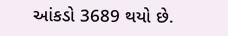આંકડો 3689 થયો છે.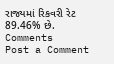રાજ્યમાં રિકવરી રેટ 89.46% છે.
Comments
Post a Comment